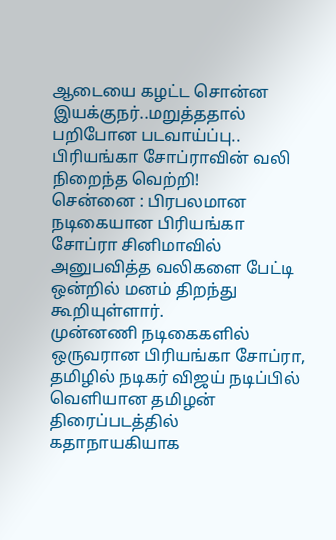ஆடையை கழட்ட சொன்ன இயக்குநர்..மறுத்ததால் பறிபோன படவாய்ப்பு.. பிரியங்கா சோப்ராவின் வலி நிறைந்த வெற்றி!
சென்னை : பிரபலமான நடிகையான பிரியங்கா சோப்ரா சினிமாவில் அனுபவித்த வலிகளை பேட்டி ஒன்றில் மனம் திறந்து கூறியுள்ளார்.
முன்னணி நடிகைகளில் ஒருவரான பிரியங்கா சோப்ரா, தமிழில் நடிகர் விஜய் நடிப்பில் வெளியான தமிழன் திரைப்படத்தில் கதாநாயகியாக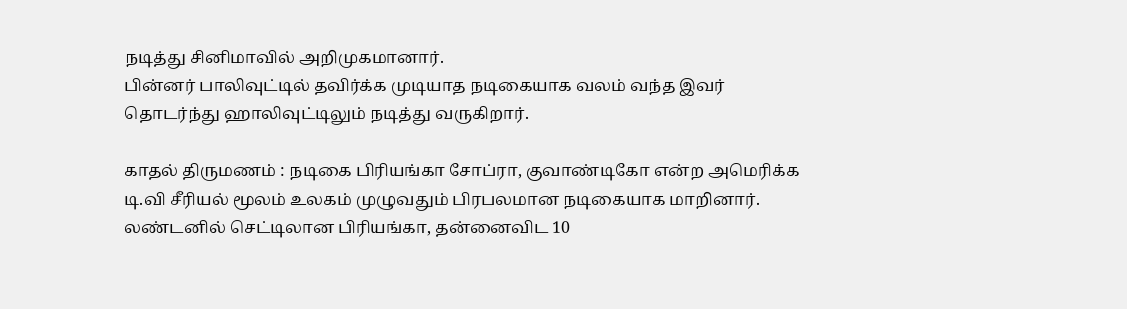நடித்து சினிமாவில் அறிமுகமானார்.
பின்னர் பாலிவுட்டில் தவிர்க்க முடியாத நடிகையாக வலம் வந்த இவர் தொடர்ந்து ஹாலிவுட்டிலும் நடித்து வருகிறார்.

காதல் திருமணம் : நடிகை பிரியங்கா சோப்ரா, குவாண்டிகோ என்ற அமெரிக்க டி.வி சீரியல் மூலம் உலகம் முழுவதும் பிரபலமான நடிகையாக மாறினார். லண்டனில் செட்டிலான பிரியங்கா, தன்னைவிட 10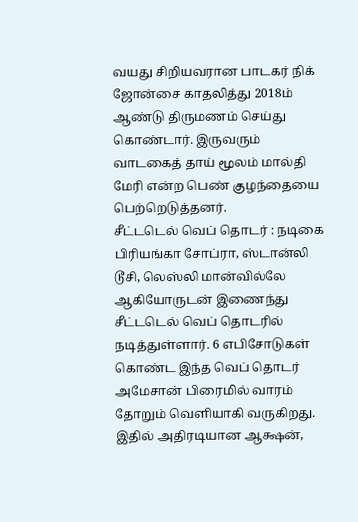வயது சிறியவரான பாடகர் நிக் ஜோன்சை காதலித்து 2018ம் ஆண்டு திருமணம் செய்து கொண்டார். இருவரும் வாடகைத் தாய் மூலம் மால்தி மேரி என்ற பெண் குழந்தையை பெற்றெடுத்தனர்.
சீட்டடெல் வெப் தொடர் : நடிகை பிரியங்கா சோப்ரா, ஸ்டான்லி டூசி, லெஸ்லி மான்வில்லே ஆகியோருடன் இணைந்து சீட்டடெல் வெப் தொடரில் நடித்துள்ளார். 6 எபிசோடுகள் கொண்ட இந்த வெப் தொடர் அமேசான் பிரைமில் வாரம் தோறும் வெளியாகி வருகிறது. இதில் அதிரடியான ஆக்ஷன்,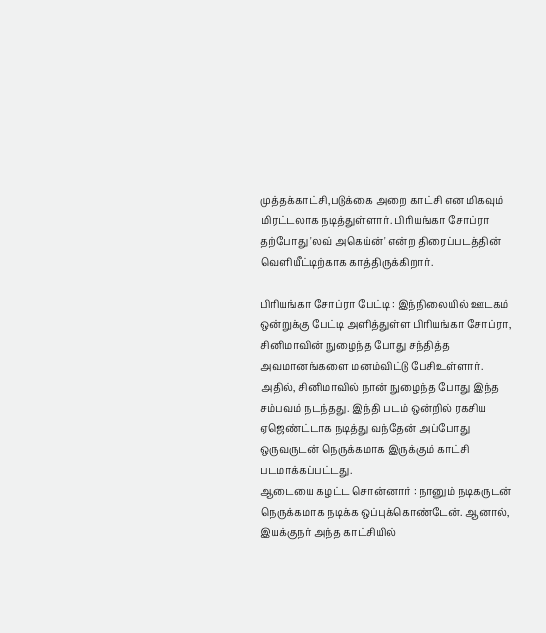முத்தக்காட்சி,படுக்கை அறை காட்சி என மிகவும் மிரட்டலாக நடித்துள்ளார். பிரியங்கா சோப்ரா தற்போது 'லவ் அகெய்ன்' என்ற திரைப்படத்தின் வெளியீட்டிற்காக காத்திருக்கிறார்.

பிரியங்கா சோப்ரா பேட்டி : இந்நிலையில் ஊடகம் ஒன்றுக்கு பேட்டி அளித்துள்ள பிரியங்கா சோப்ரா, சினிமாவின் நுழைந்த போது சந்தித்த அவமானங்களை மனம்விட்டு பேசிஉள்ளார். அதில், சினிமாவில் நான் நுழைந்த போது இந்த சம்பவம் நடந்தது. இந்தி படம் ஒன்றில் ரகசிய ஏஜெண்ட்டாக நடித்து வந்தேன் அப்போது ஒருவருடன் நெருக்கமாக இருக்கும் காட்சி படமாக்கப்பட்டது.
ஆடையை கழட்ட சொன்னார் : நானும் நடிகருடன் நெருக்கமாக நடிக்க ஒப்புக்கொண்டேன். ஆனால், இயக்குநர் அந்த காட்சியில்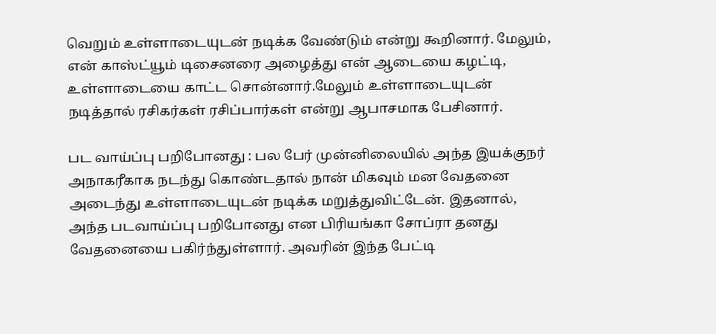வெறும் உள்ளாடையுடன் நடிக்க வேண்டும் என்று கூறினார். மேலும், என் காஸ்ட்யூம் டிசைனரை அழைத்து என் ஆடையை கழட்டி, உள்ளாடையை காட்ட சொன்னார்.மேலும் உள்ளாடையுடன் நடித்தால் ரசிகர்கள் ரசிப்பார்கள் என்று ஆபாசமாக பேசினார்.

பட வாய்ப்பு பறிபோனது : பல பேர் முன்னிலையில் அந்த இயக்குநர் அநாகரீகாக நடந்து கொண்டதால் நான் மிகவும் மன வேதனை அடைந்து உள்ளாடையுடன் நடிக்க மறுத்துவிட்டேன். இதனால், அந்த படவாய்ப்பு பறிபோனது என பிரியங்கா சோப்ரா தனது வேதனையை பகிர்ந்துள்ளார். அவரின் இந்த பேட்டி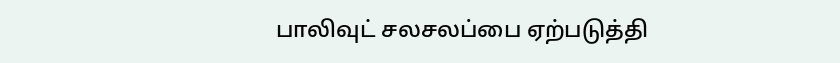பாலிவுட் சலசலப்பை ஏற்படுத்தி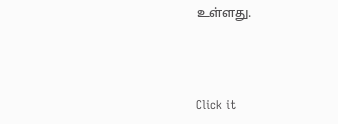உள்ளது.



Click it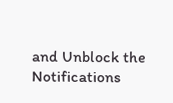and Unblock the Notifications